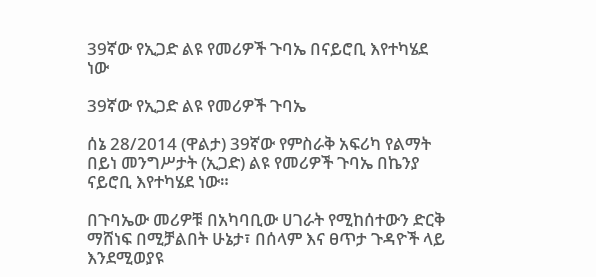39ኛው የኢጋድ ልዩ የመሪዎች ጉባኤ በናይሮቢ እየተካሄደ ነው

39ኛው የኢጋድ ልዩ የመሪዎች ጉባኤ

ሰኔ 28/2014 (ዋልታ) 39ኛው የምስራቅ አፍሪካ የልማት በይነ መንግሥታት (ኢጋድ) ልዩ የመሪዎች ጉባኤ በኬንያ ናይሮቢ እየተካሄደ ነው።

በጉባኤው መሪዎቹ በአካባቢው ሀገራት የሚከሰተውን ድርቅ ማሸነፍ በሚቻልበት ሁኔታ፣ በሰላም እና ፀጥታ ጉዳዮች ላይ እንደሚወያዩ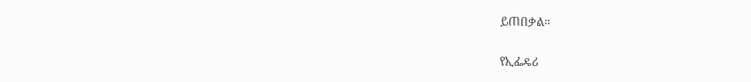ይጠበቃል።

የኢፌዴሪ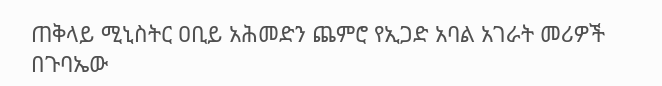ጠቅላይ ሚኒስትር ዐቢይ አሕመድን ጨምሮ የኢጋድ አባል አገራት መሪዎች በጉባኤው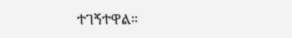ተገኝተዋል።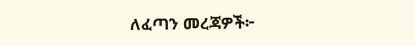ለፈጣን መረጃዎች፦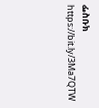ፌስቡክ https://bit.ly/3Ma7QTW